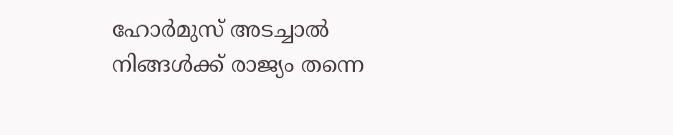ഹോര്‍മുസ് അടച്ചാല്‍ നിങ്ങള്‍ക്ക് രാജ്യം തന്നെ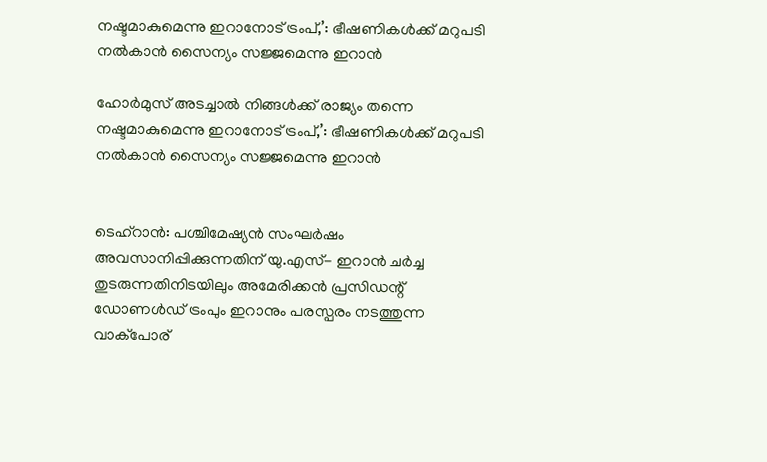നഷ്ടമാകുമെന്നു ഇറാനോട് ട്രംപ്,’: ഭീഷണികള്‍ക്ക് മറുപടി നൽകാന്‍ സൈന്യം സജ്ജമെന്നു ഇറാന്‍

ഹോര്‍മുസ് അടച്ചാല്‍ നിങ്ങള്‍ക്ക് രാജ്യം തന്നെ നഷ്ടമാകുമെന്നു ഇറാനോട് ട്രംപ്,’: ഭീഷണികള്‍ക്ക് മറുപടി നൽകാന്‍ സൈന്യം സജ്ജമെന്നു ഇറാന്‍


ടെഹ്‌റാന്‍: പശ്ചിമേഷ്യൻ സംഘർഷം അവസാനിപ്പിക്കുന്നതിന് യു.എസ്- ഇറാൻ ചർച്ച തുടരുന്നതിനിടയിലും അമേരിക്കൻ പ്രസിഡന്റ് ഡോണൾഡ് ട്രംപും ഇറാനും പരസ്പരം നടത്തുന്ന വാക്പോര്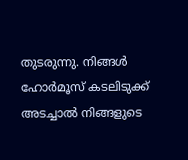തുടരുന്നു. നിങ്ങള്‍ ഹോര്‍മൂസ് കടലിടുക്ക് അടച്ചാല്‍ നിങ്ങളുടെ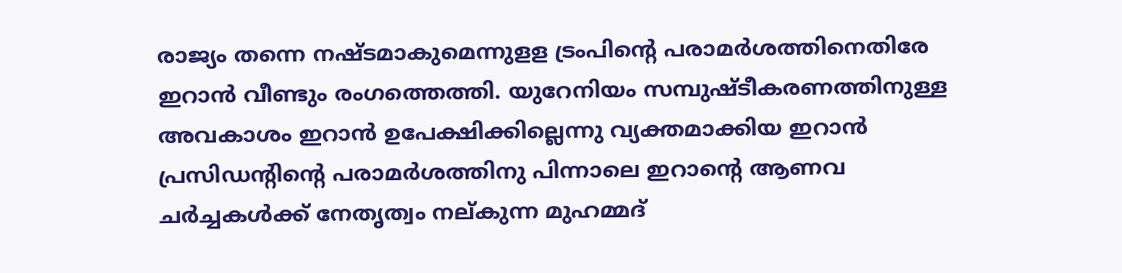രാജ്യം തന്നെ നഷ്ടമാകുമെന്നുളള ട്രംപിന്റെ പരാമര്‍ശത്തിനെതിരേ ഇറാന്‍ വീണ്ടും രംഗത്തെത്തി. യുറേനിയം സമ്പുഷ്ടീകരണത്തിനുള്ള അവകാശം ഇറാന്‍ ഉപേക്ഷിക്കില്ലെന്നു വ്യക്തമാക്കിയ ഇറാന്‍ പ്രസിഡന്റിന്റെ പരാമര്‍ശത്തിനു പിന്നാലെ ഇറാന്റെ ആണവ ചര്‍ച്ചകള്‍ക്ക് നേതൃത്വം നല്കുന്ന മുഹമ്മദ്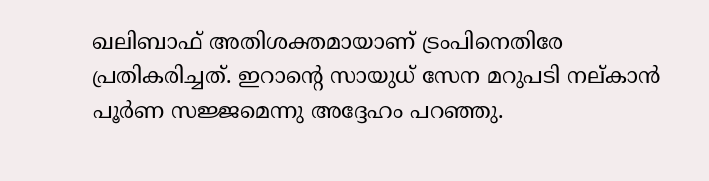ഖലിബാഫ് അതിശക്തമായാണ് ട്രംപിനെതിരേ പ്രതികരിച്ചത്. ഇറാന്റെ സായുധ് സേന മറുപടി നല്കാന്‍ പൂര്‍ണ സജ്ജമെന്നു അദ്ദേഹം പറഞ്ഞു.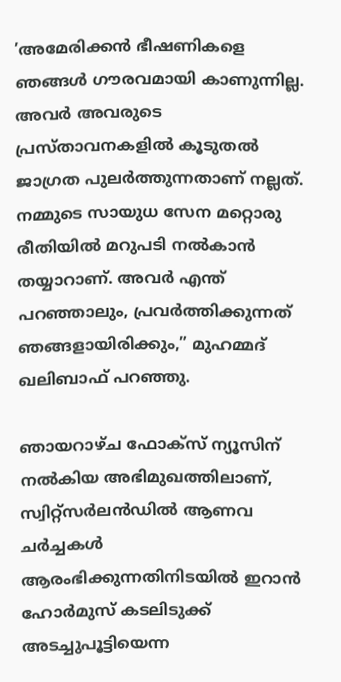’അമേരിക്കന്‍ ഭീഷണികളെ ഞങ്ങള്‍ ഗൗരവമായി കാണുന്നില്ല. അവര്‍ അവരുടെ പ്രസ്താവനകളില്‍ കൂടുതല്‍ ജാഗ്രത പുലര്‍ത്തുന്നതാണ് നല്ലത്. നമ്മുടെ സായുധ സേന മറ്റൊരു രീതിയില്‍ മറുപടി നല്‍കാന്‍ തയ്യാറാണ്. അവര്‍ എന്ത് പറഞ്ഞാലും, പ്രവര്‍ത്തിക്കുന്നത് ഞങ്ങളായിരിക്കും,” മുഹമ്മദ് ഖലിബാഫ് പറഞ്ഞു.

ഞായറാഴ്ച ഫോക്‌സ് ന്യൂസിന് നല്‍കിയ അഭിമുഖത്തിലാണ്, സ്വിറ്റ്‌സര്‍ലന്‍ഡില്‍ ആണവ ചര്‍ച്ചകള്‍ ആരംഭിക്കുന്നതിനിടയില്‍ ഇറാന്‍ ഹോര്‍മുസ് കടലിടുക്ക് അടച്ചുപൂട്ടിയെന്ന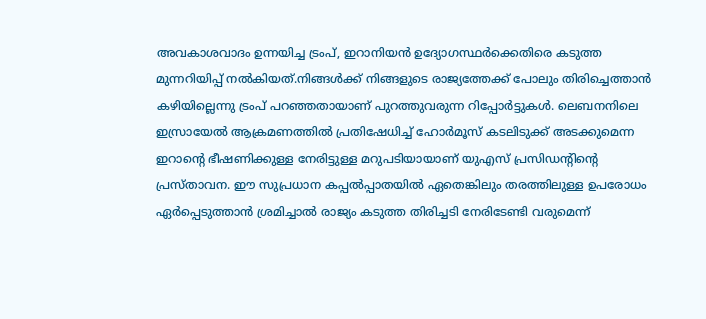അവകാശവാദം ഉന്നയിച്ച ട്രംപ്, ഇറാനിയന്‍ ഉദ്യോഗസ്ഥര്‍ക്കെതിരെ കടുത്ത മുന്നറിയിപ്പ് നല്‍കിയത്.നിങ്ങള്‍ക്ക് നിങ്ങളുടെ രാജ്യത്തേക്ക് പോലും തിരിച്ചെത്താന്‍ കഴിയില്ലെന്നു ട്രംപ് പറഞ്ഞതായാണ് പുറത്തുവരുന്ന റിപ്പോര്‍ട്ടുകള്‍. ലെബനനിലെ ഇസ്രായേൽ ആക്രമണത്തിൽ പ്രതിഷേധിച്ച് ഹോർമൂസ് കടലിടുക്ക് അടക്കുമെന്ന ഇറാന്റെ ഭീഷണിക്കുള്ള നേരിട്ടുള്ള മറുപടിയായാണ് യുഎസ് പ്രസിഡന്റിന്റെ പ്രസ്താവന. ഈ സുപ്രധാന കപ്പൽപ്പാതയിൽ ഏതെങ്കിലും തരത്തിലുള്ള ഉപരോധം ഏർപ്പെടുത്താൻ ശ്രമിച്ചാൽ രാജ്യം കടുത്ത തിരിച്ചടി നേരിടേണ്ടി വരുമെന്ന്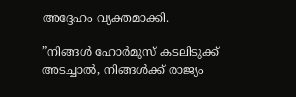അദ്ദേഹം വ്യക്തമാക്കി.

”നിങ്ങള്‍ ഹോര്‍മുസ് കടലിടുക്ക് അടച്ചാല്‍, നിങ്ങള്‍ക്ക് രാജ്യം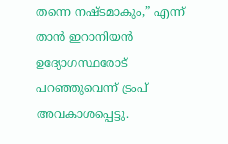തന്നെ നഷ്ടമാകും,” എന്ന് താന്‍ ഇറാനിയന്‍ ഉദ്യോഗസ്ഥരോട് പറഞ്ഞുവെന്ന് ട്രംപ് അവകാശപ്പെട്ടു.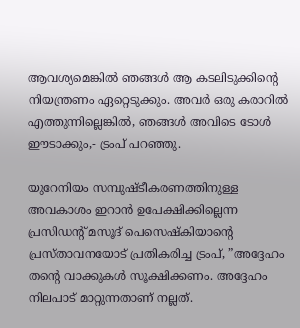ആവശ്യമെങ്കില്‍ ഞങ്ങള്‍ ആ കടലിടുക്കിന്റെ നിയന്ത്രണം ഏറ്റെടുക്കും. അവര്‍ ഒരു കരാറില്‍ എത്തുന്നില്ലെങ്കില്‍, ഞങ്ങള്‍ അവിടെ ടോള്‍ ഈടാക്കും,- ട്രംപ് പറഞ്ഞു.

യുറേനിയം സമ്പുഷ്ടീകരണത്തിനുള്ള അവകാശം ഇറാന്‍ ഉപേക്ഷിക്കില്ലെന്ന പ്രസിഡന്റ് മസൂദ് പെസെഷ്‌കിയാന്റെ പ്രസ്താവനയോട് പ്രതികരിച്ച ട്രംപ്, ”അദ്ദേഹം തന്റെ വാക്കുകള്‍ സൂക്ഷിക്കണം. അദ്ദേഹം നിലപാട് മാറ്റുന്നതാണ് നല്ലത്.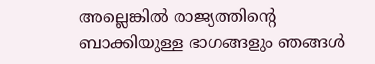അല്ലെങ്കില്‍ രാജ്യത്തിന്റെ ബാക്കിയുള്ള ഭാഗങ്ങളും ഞങ്ങള്‍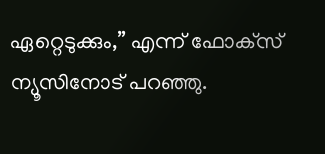ഏറ്റെടുക്കും,” എന്ന് ഫോക്‌സ് ന്യൂസിനോട് പറഞ്ഞു.